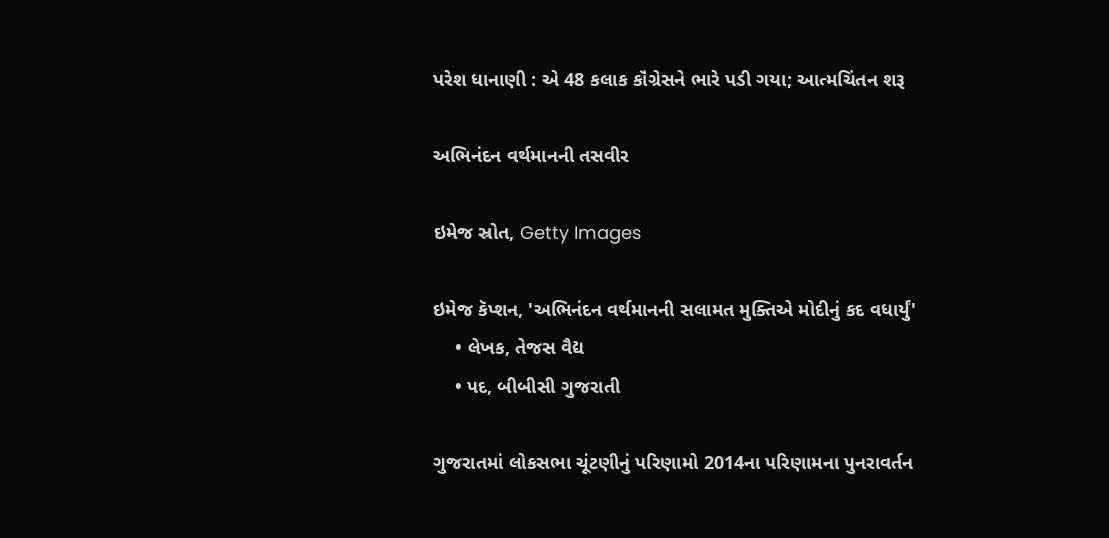પરેશ ધાનાણી : એ 48 કલાક કૉંગ્રેસને ભારે પડી ગયા; આત્મચિંતન શરૂ

અભિનંદન વર્થમાનની તસવીર

ઇમેજ સ્રોત, Getty Images

ઇમેજ કૅપ્શન, 'અભિનંદન વર્થમાનની સલામત મુક્તિએ મોદીનું કદ વધાર્યું'
    • લેખક, તેજસ વૈદ્ય
    • પદ, બીબીસી ગુજરાતી

ગુજરાતમાં લોકસભા ચૂંટણીનું પરિણામો 2014ના પરિણામના પુનરાવર્તન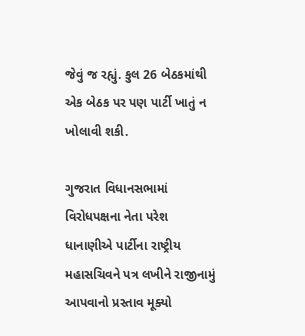જેવું જ રહ્યું. કુલ 26 બેઠકમાંથી એક બેઠક પર પણ પાર્ટી ખાતું ન ખોલાવી શકી.

ગુજરાત વિધાનસભામાં વિરોધપક્ષના નેતા પરેશ ધાનાણીએ પાર્ટીના રાષ્ટ્રીય મહાસચિવને પત્ર લખીને રાજીનામું આપવાનો પ્રસ્તાવ મૂક્યો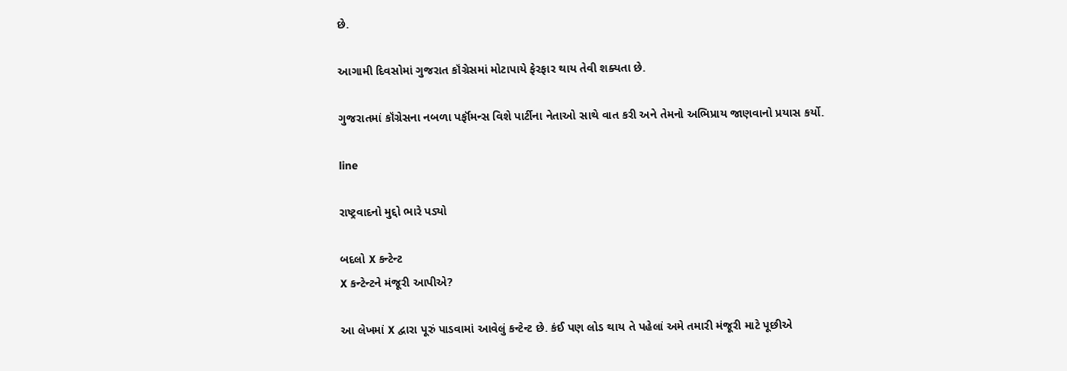છે.

આગામી દિવસોમાં ગુજરાત કૉંગ્રેસમાં મોટાપાયે ફેરફાર થાય તેવી શક્યતા છે.

ગુજરાતમાં કૉંગ્રેસના નબળા પર્ફૉમન્સ વિશે પાર્ટીના નેતાઓ સાથે વાત કરી અને તેમનો અભિપ્રાય જાણવાનો પ્રયાસ કર્યો.

line

રાષ્ટ્રવાદનો મુદ્દો ભારે પડ્યો

બદલો X કન્ટેન્ટ
X કન્ટેન્ટને મંજૂરી આપીએ?

આ લેખમાં X દ્વારા પૂરું પાડવામાં આવેલું કન્ટેન્ટ છે. કંઈ પણ લોડ થાય તે પહેલાં અમે તમારી મંજૂરી માટે પૂછીએ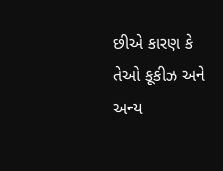છીએ કારણ કે તેઓ કૂકીઝ અને અન્ય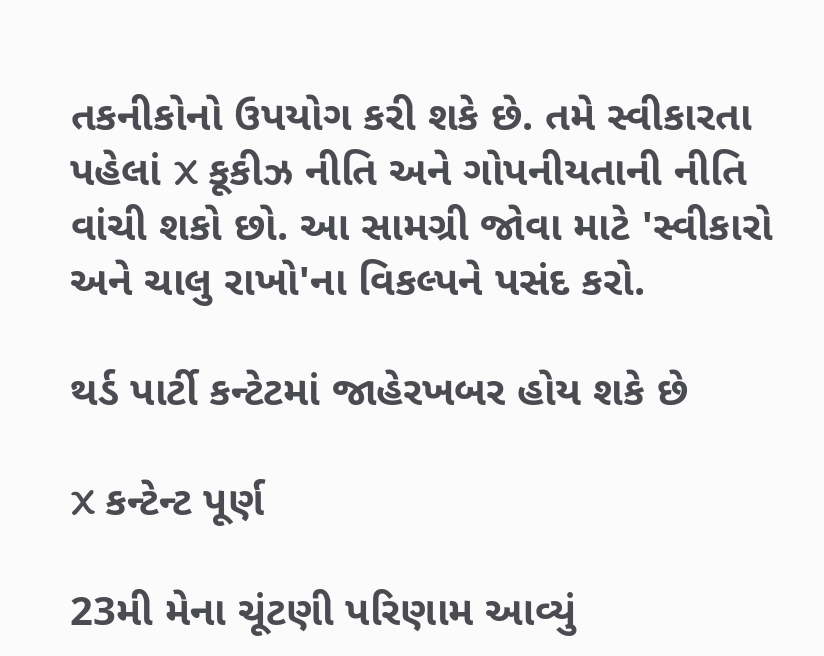તકનીકોનો ઉપયોગ કરી શકે છે. તમે સ્વીકારતા પહેલાં X કૂકીઝ નીતિ અને ગોપનીયતાની નીતિ વાંચી શકો છો. આ સામગ્રી જોવા માટે 'સ્વીકારો અને ચાલુ રાખો'ના વિકલ્પને પસંદ કરો.

થર્ડ પાર્ટી કન્ટેટમાં જાહેરખબર હોય શકે છે

X કન્ટેન્ટ પૂર્ણ

23મી મેના ચૂંટણી પરિણામ આવ્યું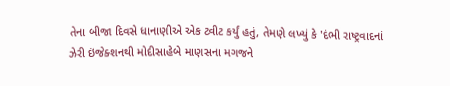તેના બીજા દિવસે ધાનાણીએ એક ટ્વીટ કર્યું હતું, તેમણે લખ્યું કે 'દંભી રાષ્ટ્રવાદનાં ઝેરી ઇંજેક્શનથી મોદીસાહેબે માણસના મગજને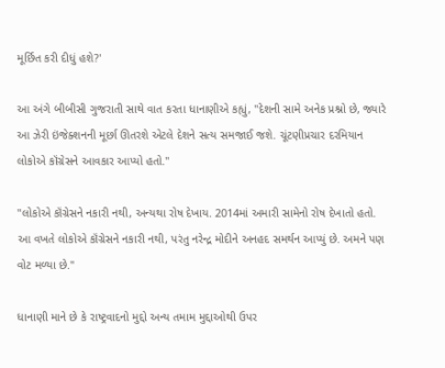મૂર્છિત કરી દીધું હશે?'

આ અંગે બીબીસી ગુજરાતી સાથે વાત કરતા ધાનાણીએ કહ્યું, "દેશની સામે અનેક પ્રશ્નો છે, જ્યારે આ ઝેરી ઇંજેક્શનની મૂર્છા ઊતરશે એટલે દેશને સત્ય સમજાઈ જશે. ચૂંટણીપ્રચાર દરમિયાન લોકોએ કૉંગ્રેસને આવકાર આપ્યો હતો."

"લોકોએ કૉંગ્રેસને નકારી નથી, અન્યથા રોષ દેખાય. 2014માં અમારી સામેનો રોષ દેખાતો હતો. આ વખતે લોકોએ કૉંગ્રેસને નકારી નથી, પરંતુ નરેન્દ્ર મોદીને અનહદ સમર્થન આપ્યું છે. અમને પણ વોટ મળ્યા છે."

ધાનાણી માને છે કે રાષ્ટ્રવાદનો મુદ્દો અન્ય તમામ મુદ્દાઓથી ઉપર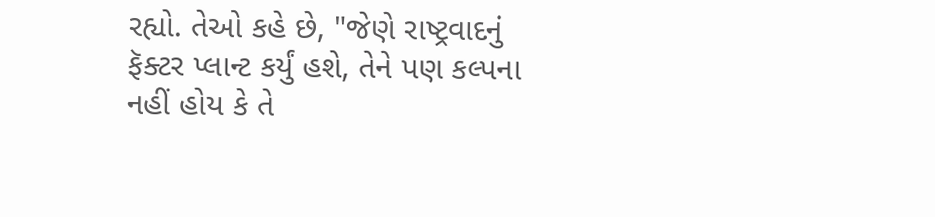રહ્યો. તેઓ કહે છે, "જેણે રાષ્ટ્રવાદનું ફૅક્ટર પ્લાન્ટ કર્યું હશે, તેને પણ કલ્પના નહીં હોય કે તે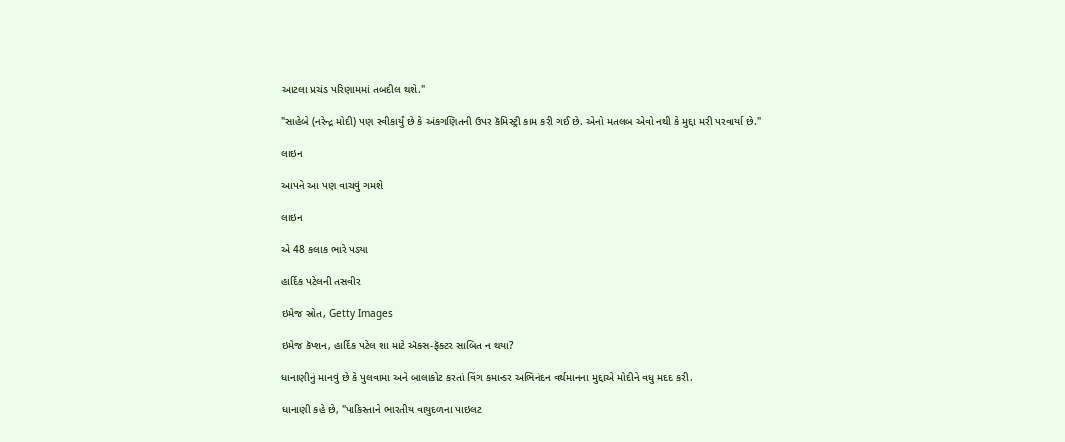આટલા પ્રચંડ પરિણામમાં તબદીલ થશે."

"સાહેબે (નરેન્દ્ર મોદી) પણ સ્વીકાર્યું છે કે અંકગણિતની ઉપર કૅમિસ્ટ્રી કામ કરી ગઈ છે. એનો મતલબ એવો નથી કે મુદ્દા મરી પરવાર્યા છે."

લાઇન

આપને આ પણ વાચવું ગમશે

લાઇન

એ 48 કલાક ભારે પડ્યા

હાર્દિક પટેલની તસવીર

ઇમેજ સ્રોત, Getty Images

ઇમેજ કૅપ્શન, હાર્દિક પટેલ શા માટે ઍક્સ-ફૅક્ટર સાબિત ન થયા?

ધાનાણીનું માનવું છે કે પુલવામા અને બાલાકોટ કરતાં વિંગ કમાન્ડર અભિનંદન વર્થમાનના મુદ્દાએ મોદીને વધુ મદદ કરી.

ધાનાણી કહે છે, "પાકિસ્તાને ભારતીય વાયુદળના પાઇલટ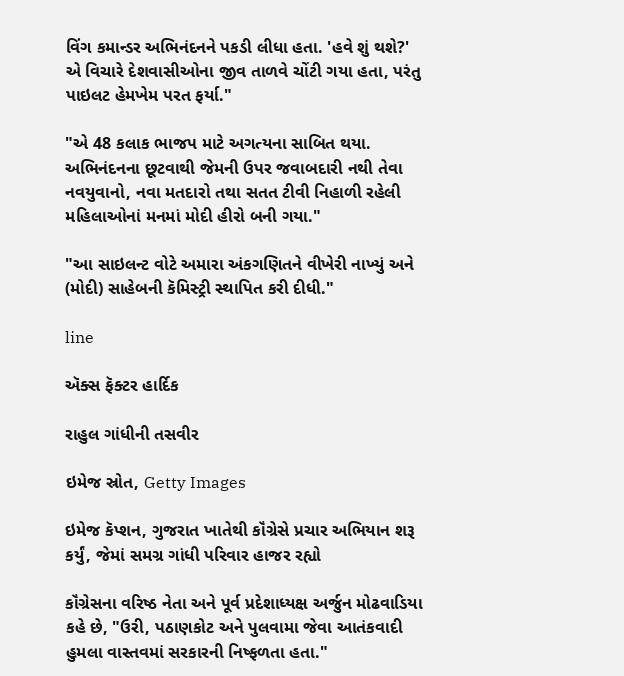વિંગ કમાન્ડર અભિનંદનને પકડી લીધા હતા. 'હવે શું થશે?' એ વિચારે દેશવાસીઓના જીવ તાળવે ચોંટી ગયા હતા, પરંતુ પાઇલટ હેમખેમ પરત ફર્યા."

"એ 48 કલાક ભાજપ માટે અગત્યના સાબિત થયા. અભિનંદનના છૂટવાથી જેમની ઉપર જવાબદારી નથી તેવા નવયુવાનો, નવા મતદારો તથા સતત ટીવી નિહાળી રહેલી મહિલાઓનાં મનમાં મોદી હીરો બની ગયા."

"આ સાઇલન્ટ વોટે અમારા અંકગણિતને વીખેરી નાખ્યું અને (મોદી) સાહેબની કૅમિસ્ટ્રી સ્થાપિત કરી દીધી."

line

ઍક્સ ફૅક્ટર હાર્દિક

રાહુલ ગાંધીની તસવીર

ઇમેજ સ્રોત, Getty Images

ઇમેજ કૅપ્શન, ગુજરાત ખાતેથી કૉંગ્રેસે પ્રચાર અભિયાન શરૂ કર્યું, જેમાં સમગ્ર ગાંધી પરિવાર હાજર રહ્યો

કૉંગ્રેસના વરિષ્ઠ નેતા અને પૂર્વ પ્રદેશાધ્યક્ષ અર્જુન મોઢવાડિયા કહે છે, "ઉરી, પઠાણકોટ અને પુલવામા જેવા આતંકવાદી હુમલા વાસ્તવમાં સરકારની નિષ્ફળતા હતા."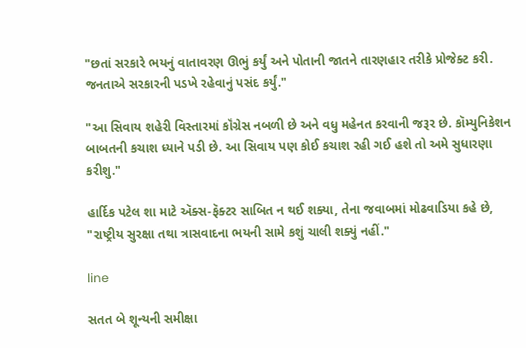"છતાં સરકારે ભયનું વાતાવરણ ઊભું કર્યું અને પોતાની જાતને તારણહાર તરીકે પ્રોજેક્ટ કરી. જનતાએ સરકારની પડખે રહેવાનું પસંદ કર્યું."

"આ સિવાય શહેરી વિસ્તારમાં કૉંગ્રેસ નબળી છે અને વધુ મહેનત કરવાની જરૂર છે. કૉમ્યુનિકેશન બાબતની કચાશ ધ્યાને પડી છે. આ સિવાય પણ કોઈ કચાશ રહી ગઈ હશે તો અમે સુધારણા કરીશુ."

હાર્દિક પટેલ શા માટે ઍક્સ-ફૅક્ટર સાબિત ન થઈ શક્યા, તેના જવાબમાં મોઢવાડિયા કહે છે, "રાષ્ટ્રીય સુરક્ષા તથા ત્રાસવાદના ભયની સામે કશું ચાલી શક્યું નહીં."

line

સતત બે શૂન્યની સમીક્ષા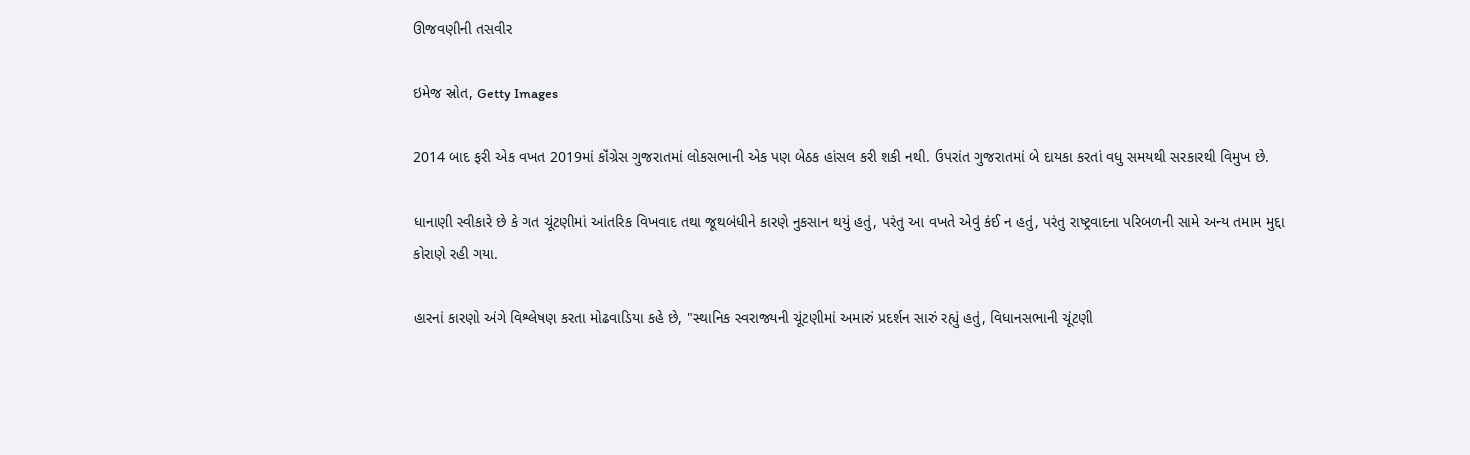ઊજવણીની તસવીર

ઇમેજ સ્રોત, Getty Images

2014 બાદ ફરી એક વખત 2019માં કૉંગ્રેસ ગુજરાતમાં લોકસભાની એક પણ બેઠક હાંસલ કરી શકી નથી. ઉપરાંત ગુજરાતમાં બે દાયકા કરતાં વધુ સમયથી સરકારથી વિમુખ છે.

ધાનાણી સ્વીકારે છે કે ગત ચૂંટણીમાં આંતરિક વિખવાદ તથા જૂથબંધીને કારણે નુકસાન થયું હતું, પરંતુ આ વખતે એવું કંઈ ન હતું, પરંતુ રાષ્ટ્રવાદના પરિબળની સામે અન્ય તમામ મુદ્દા કોરાણે રહી ગયા.

હારનાં કારણો અંગે વિશ્લેષણ કરતા મોઢવાડિયા કહે છે, "સ્થાનિક સ્વરાજ્યની ચૂંટણીમાં અમારું પ્રદર્શન સારું રહ્યું હતું, વિધાનસભાની ચૂંટણી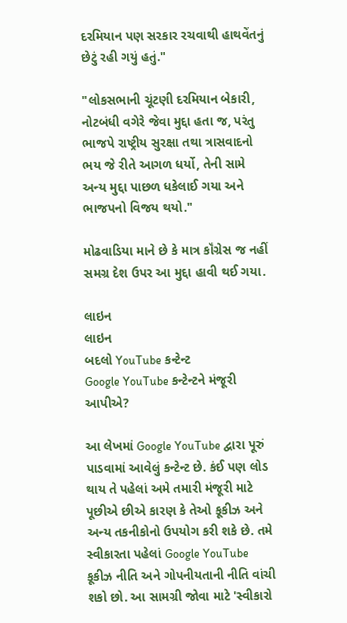દરમિયાન પણ સરકાર રચવાથી હાથવેંતનું છેટું રહી ગયું હતું."

"લોકસભાની ચૂંટણી દરમિયાન બેકારી, નોટબંધી વગેરે જેવા મુદ્દા હતા જ, પરંતુ ભાજપે રાષ્ટ્રીય સુરક્ષા તથા ત્રાસવાદનો ભય જે રીતે આગળ ધર્યો, તેની સામે અન્ય મુદ્દા પાછળ ધકેલાઈ ગયા અને ભાજપનો વિજય થયો."

મોઢવાડિયા માને છે કે માત્ર કૉંગ્રેસ જ નહીં સમગ્ર દેશ ઉપર આ મુદ્દા હાવી થઈ ગયા.

લાઇન
લાઇન
બદલો YouTube કન્ટેન્ટ
Google YouTube કન્ટેન્ટને મંજૂરી આપીએ?

આ લેખમાં Google YouTube દ્વારા પૂરું પાડવામાં આવેલું કન્ટેન્ટ છે. કંઈ પણ લોડ થાય તે પહેલાં અમે તમારી મંજૂરી માટે પૂછીએ છીએ કારણ કે તેઓ કૂકીઝ અને અન્ય તકનીકોનો ઉપયોગ કરી શકે છે. તમે સ્વીકારતા પહેલાં Google YouTube કૂકીઝ નીતિ અને ગોપનીયતાની નીતિ વાંચી શકો છો. આ સામગ્રી જોવા માટે 'સ્વીકારો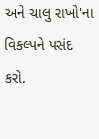અને ચાલુ રાખો'ના વિકલ્પને પસંદ કરો.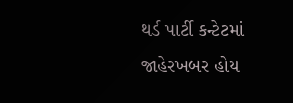થર્ડ પાર્ટી કન્ટેટમાં જાહેરખબર હોય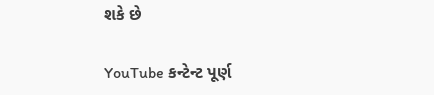શકે છે

YouTube કન્ટેન્ટ પૂર્ણ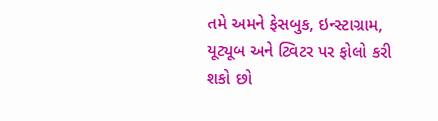તમે અમને ફેસબુક, ઇન્સ્ટાગ્રામ, યૂટ્યૂબ અને ટ્વિટર પર ફોલો કરી શકો છો